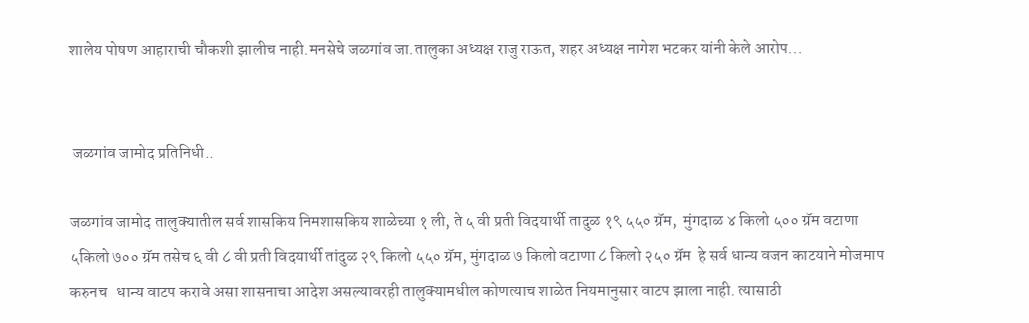शालेय पोषण आहाराची चौकशी झालीच नाही.मनसेचे जळगांव जा.तालुका अध्यक्ष राजु राऊत, शहर अध्यक्ष नागेश भटकर यांनी केले आरोप...


 जळगांव जामोद प्रतिनिधी..

जळगांव जामोद तालुक्यातील सर्व शासकिय निमशासकिय शाळेच्या १ ली, ते ५ वी प्रती विदयार्थी तादुळ १९ ५५० ग्रॅम,  मुंगदाळ ४ किलो ५०० ग्रॅम वटाणा ५किलो ७०० ग्रॅम तसेच ६ वी ८ वी प्रती विदयार्थी तांदुळ २९ किलो ५५० ग्रॅम, मुंगदाळ ७ किलो वटाणा ८ किलो २५० ग्रॅम  हे सर्व धान्य वजन काटयाने मोजमाप  करुनच   धान्य वाटप करावे असा शासनाचा आदेश असल्यावरही तालुक्यामधील कोणत्याच शाळेत नियमानुसार वाटप झाला नाही. त्यासाठी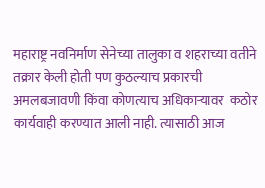महाराष्ट्र नवनिर्माण सेनेच्या तालुका व शहराच्या वतीने तक्रार केली होती पण कुठल्याच प्रकारची अमलबजावणी किंवा कोणत्याच अधिकाऱ्यावर  कठोर कार्यवाही करण्यात आली नाही. त्यासाठी आज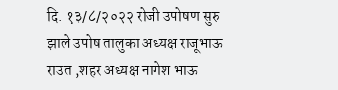दि. १३/८/२०२२ रोजी उपोषण सुरु झाले उपोष तालुका अध्यक्ष राजूभाऊ राउत ,शहर अध्यक्ष नागेश भाऊ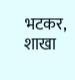भटकर, शाखा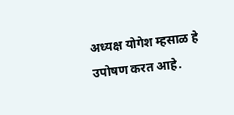अध्यक्ष योगेश म्हसाळ हे उपोषण करत आहे.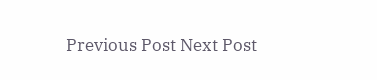Previous Post Next Post